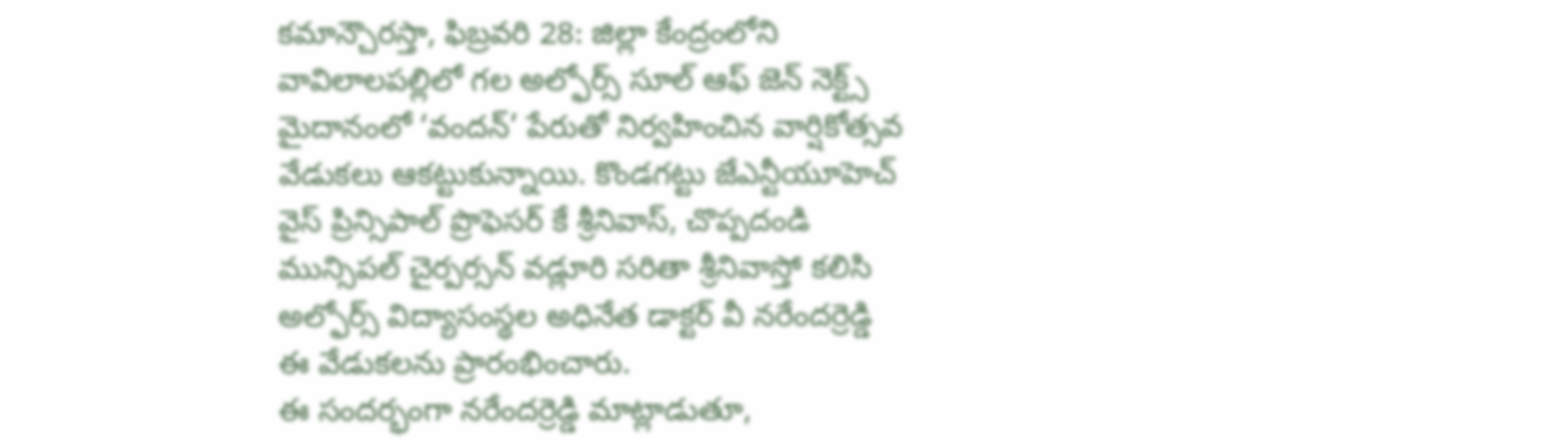కమాన్చౌరస్తా, ఫిబ్రవరి 28: జిల్లా కేంద్రంలోని వావిలాలపల్లిలో గల అల్ఫోర్స్ సూల్ ఆఫ్ జెన్ నెక్ట్స్ మైదానంలో ‘వందన్’ పేరుతో నిర్వహించిన వార్షికోత్సవ వేడుకలు ఆకట్టుకున్నాయి. కొండగట్టు జేఎన్టీయూహెచ్ వైస్ ప్రిన్సిపాల్ ప్రొఫెసర్ కే శ్రీనివాస్, చొప్పదండి మున్సిపల్ చైర్పర్సన్ వడ్లూరి సరితా శ్రీనివాస్తో కలిసి అల్ఫోర్స్ విద్యాసంస్థల అధినేత డాక్టర్ వీ నరేందర్రెడ్డి ఈ వేడుకలను ప్రారంభించారు.
ఈ సందర్భంగా నరేందర్రెడ్డి మాట్లాడుతూ,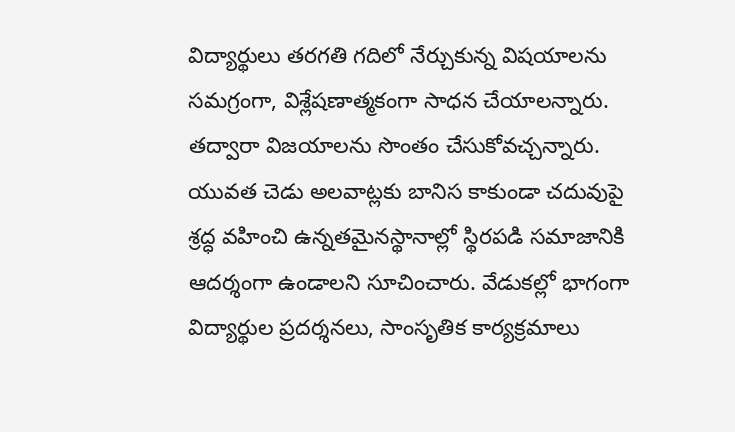విద్యార్థులు తరగతి గదిలో నేర్చుకున్న విషయాలను సమగ్రంగా, విశ్లేషణాత్మకంగా సాధన చేయాలన్నారు. తద్వారా విజయాలను సొంతం చేసుకోవచ్చన్నారు. యువత చెడు అలవాట్లకు బానిస కాకుండా చదువుపై శ్రద్ధ వహించి ఉన్నతమైనస్థానాల్లో స్థిరపడి సమాజానికి ఆదర్శంగా ఉండాలని సూచించారు. వేడుకల్లో భాగంగా విద్యార్థుల ప్రదర్శనలు, సాంసృతిక కార్యక్రమాలు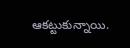ఆకట్టుకున్నాయి.